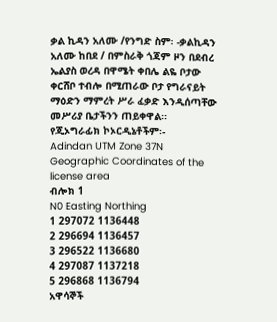ቃል ኪዳን አለሙ /የንግድ ስም፡ -ቃልኪዳን አለሙ ከበደ / በምስራቅ ጎጃም ዞን በደብረ ኤልያስ ወረዳ በዋሜት ቀበሌ ልዬ ቦታው ቀርሸቦ ተብሎ በሚጠራው ቦታ የግራናይት ማዕድን ማምረት ሥራ ፈቃድ እንዲሰጣቸው መሥሪያ ቤታችንን ጠይቀዋል፡፡
የጂኦግራፊክ ኮኦርዲኔቶችም፡-
Adindan UTM Zone 37N
Geographic Coordinates of the license area
ብሎክ 1
N0 Easting Northing
1 297072 1136448
2 296694 1136457
3 296522 1136680
4 297087 1137218
5 296868 1136794
አዋሳኞች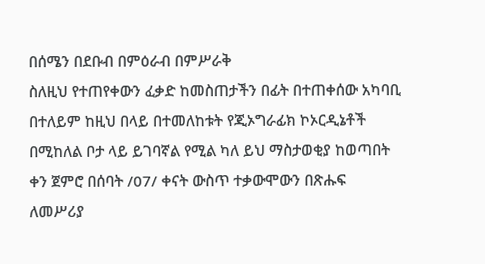በሰሜን በደቡብ በምዕራብ በምሥራቅ
ስለዚህ የተጠየቀውን ፈቃድ ከመስጠታችን በፊት በተጠቀሰው አካባቢ በተለይም ከዚህ በላይ በተመለከቱት የጂኦግራፊክ ኮኦርዲኔቶች በሚከለል ቦታ ላይ ይገባኛል የሚል ካለ ይህ ማስታወቂያ ከወጣበት ቀን ጀምሮ በሰባት /07/ ቀናት ውስጥ ተቃውሞውን በጽሑፍ ለመሥሪያ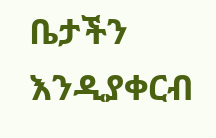ቤታችን እንዲያቀርብ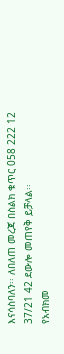እናሳስባለን፡፡ ለበለጠ መረጃ በስልክ ቁጥር 058 222 12 37/21 42 ደውሎ መጠየቅ ይቻላል፡፡
የአብክመ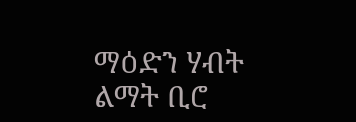ማዕድን ሃብት ልማት ቢሮ